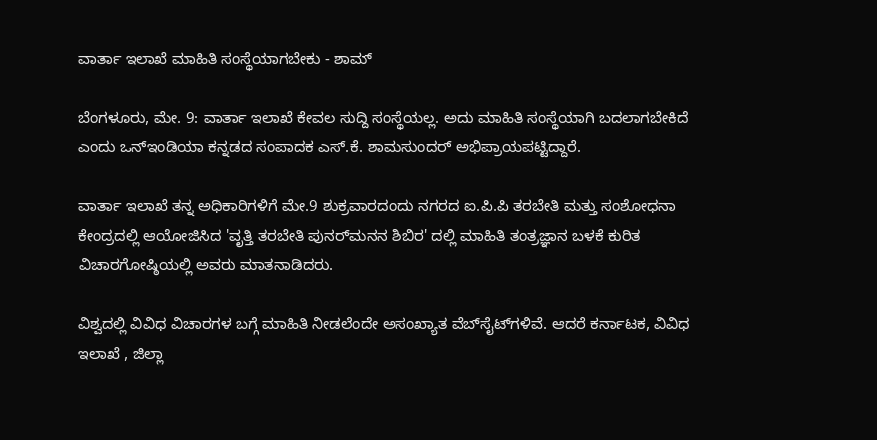ವಾರ್ತಾ ಇಲಾಖೆ ಮಾಹಿತಿ ಸಂಸ್ಥೆಯಾಗಬೇಕು - ಶಾಮ್‌

ಬೆಂಗಳೂರು, ಮೇ. 9: ವಾರ್ತಾ ಇಲಾಖೆ ಕೇವಲ ಸುದ್ದಿ ಸಂಸ್ಥೆಯಲ್ಲ. ಅದು ಮಾಹಿತಿ ಸಂಸ್ಥೆಯಾಗಿ ಬದಲಾಗಬೇಕಿದೆ ಎಂದು ಒನ್‌‌ಇಂಡಿಯಾ ಕನ್ನಡದ ಸಂಪಾದಕ ಎಸ್‌‌.ಕೆ. ಶಾಮಸುಂದರ್‌ ಅಭಿಪ್ರಾಯಪಟ್ಟಿದ್ದಾರೆ.

ವಾರ್ತಾ ಇಲಾಖೆ ತನ್ನ ಅಧಿಕಾರಿಗಳಿಗೆ ಮೇ.9 ಶುಕ್ರವಾರದಂದು ನಗರದ ಐ.ಪಿ.ಪಿ ತರಬೇತಿ ಮತ್ತು ಸಂಶೋಧನಾ ಕೇಂದ್ರದಲ್ಲಿ ಆಯೋಜಿಸಿದ 'ವೃತ್ತಿ ತರಬೇತಿ ಪುನರ್‌‌ಮನನ ಶಿಬಿರ' ದಲ್ಲಿ ಮಾಹಿತಿ ತಂತ್ರಜ್ಞಾನ ಬಳಕೆ ಕುರಿತ ವಿಚಾರಗೋಷ್ಠಿಯಲ್ಲಿ ಅವರು ಮಾತನಾಡಿದರು.

ವಿಶ್ವದಲ್ಲಿ ವಿವಿಧ ವಿಚಾರಗಳ ಬಗ್ಗೆ ಮಾಹಿತಿ ನೀಡಲೆಂದೇ ಅಸಂಖ್ಯಾತ ವೆಬ್‌ಸೈಟ್‌ಗಳಿವೆ. ಆದರೆ ಕರ್ನಾಟಕ, ವಿವಿಧ ಇಲಾಖೆ , ಜಿಲ್ಲಾ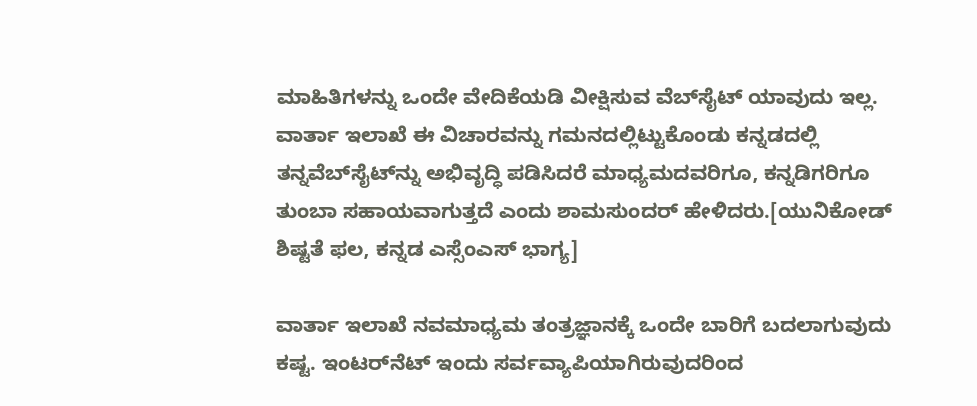ಮಾಹಿತಿಗಳನ್ನು ಒಂದೇ ವೇದಿಕೆಯಡಿ ವೀಕ್ಷಿಸುವ ವೆಬ್‌ಸೈಟ್‌ ಯಾವುದು ಇಲ್ಲ. ವಾರ್ತಾ ಇಲಾಖೆ ಈ ವಿಚಾರವನ್ನು ಗಮನದಲ್ಲಿಟ್ಟುಕೊಂಡು ಕನ್ನಡದಲ್ಲಿ ತನ್ನವೆಬ್‌ಸೈಟ್‌ನ್ನು ಅಭಿವೃದ್ಧಿ ಪಡಿಸಿದರೆ ಮಾಧ್ಯಮದವರಿಗೂ, ಕನ್ನಡಿಗರಿಗೂ ತುಂಬಾ ಸಹಾಯವಾಗುತ್ತದೆ ಎಂದು ಶಾಮಸುಂದರ್‌ ಹೇಳಿದರು.[ಯುನಿಕೋಡ್ ಶಿಷ್ಟತೆ ಫಲ, ಕನ್ನಡ ಎಸ್ಸೆಂಎಸ್ ಭಾಗ್ಯ]

ವಾರ್ತಾ ಇಲಾಖೆ ನವಮಾಧ್ಯಮ ತಂತ್ರಜ್ಞಾನಕ್ಕೆ ಒಂದೇ ಬಾರಿಗೆ ಬದಲಾಗುವುದು ಕಷ್ಟ. ಇಂಟರ್‌ನೆಟ್‌‌ ಇಂದು ಸರ್ವ‌ವ್ಯಾಪಿಯಾಗಿರುವುದರಿಂದ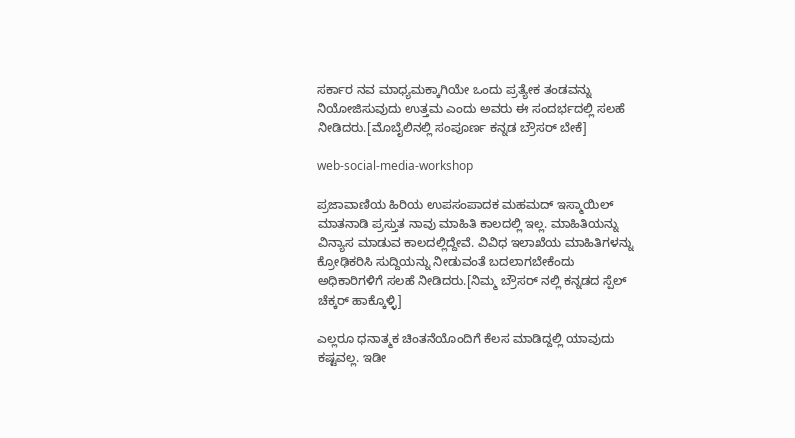ಸರ್ಕಾರ ನವ ಮಾಧ್ಯಮಕ್ಕಾಗಿಯೇ ಒಂದು ಪ್ರತ್ಯೇಕ ತಂಡವನ್ನು ನಿಯೋಜಿಸುವುದು ಉತ್ತಮ ಎಂದು ಅವರು ಈ ಸಂದರ್ಭದಲ್ಲಿ ಸಲಹೆ ನೀಡಿದರು.[ಮೊಬೈಲಿನಲ್ಲಿ ಸಂಪೂರ್ಣ ಕನ್ನಡ ಬ್ರೌಸರ್ ಬೇಕೆ]

web-social-media-workshop

ಪ್ರಜಾವಾಣಿಯ ಹಿರಿಯ ಉಪಸಂಪಾದಕ ಮಹಮದ್‌ ಇಸ್ಮಾಯಿಲ್‌ ಮಾತನಾಡಿ ಪ್ರಸ್ತುತ ನಾವು ಮಾಹಿತಿ ಕಾಲದಲ್ಲಿ ಇಲ್ಲ. ಮಾಹಿತಿಯನ್ನು ವಿನ್ಯಾಸ ಮಾಡುವ ಕಾಲದಲ್ಲಿದ್ದೇವೆ. ವಿವಿಧ ಇಲಾಖೆಯ ಮಾಹಿತಿಗಳನ್ನು ಕ್ರೋಢಿಕರಿಸಿ ಸುದ್ದಿಯನ್ನು ನೀಡುವಂತೆ ಬದಲಾಗಬೇಕೆಂದು ಅಧಿಕಾರಿಗಳಿಗೆ ಸಲಹೆ ನೀಡಿದರು.[ನಿಮ್ಮ ಬ್ರೌಸರ್ ನಲ್ಲಿ ಕನ್ನಡದ ಸ್ಪೆಲ್ ಚೆಕ್ಕರ್ ಹಾಕ್ಕೊಳ್ಳಿ]

ಎಲ್ಲರೂ ಧನಾತ್ಮಕ ಚಿಂತನೆಯೊಂದಿಗೆ ಕೆಲಸ ಮಾಡಿದ್ದಲ್ಲಿ ಯಾವುದು ಕಷ್ಟವಲ್ಲ. ಇಡೀ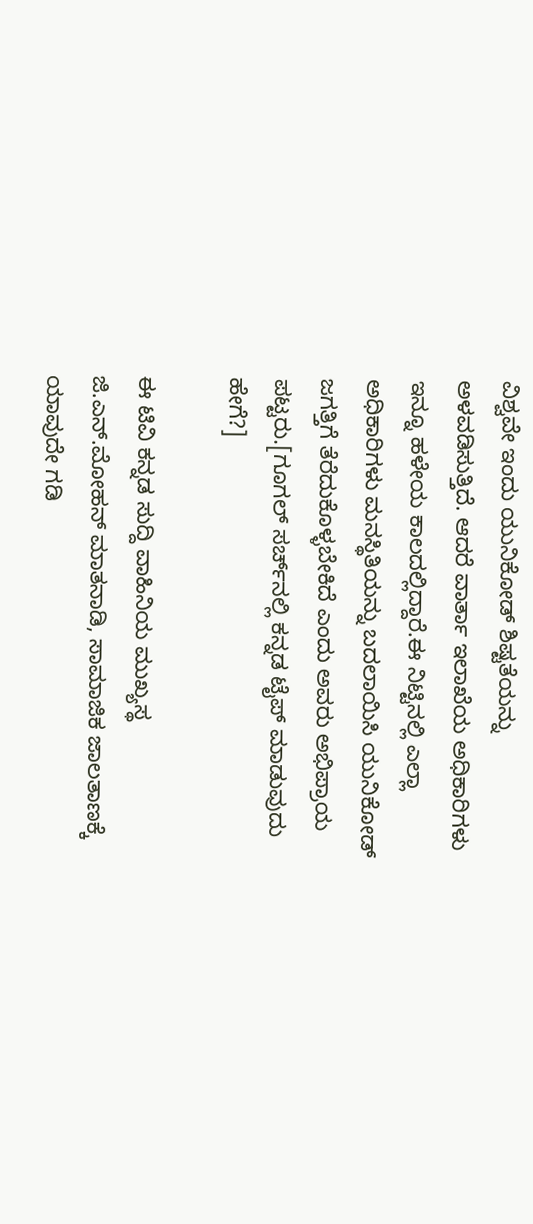ವಿಶ್ವವೇ ಇಂದು ಯುನಿಕೋಡ್‌‌ ಶಿಷ್ಟತೆಯನ್ನು ಅಳವಡಿಸುತ್ತಿದೆ. ಆದರೆ ವಾರ್ತಾ‌ ಇಲಾಖೆಯ ಅಧಿಕಾರಿಗಳು ಇನ್ನೂ ಹಳೇಯ ಕಾಲದಲ್ಲಿದ್ದಾರೆ.ಈ ನಿಟ್ಟಿನಲ್ಲಿ ಎಲ್ಲಾ ಅಧಿಕಾರಿಗಳು ಮನಸ್ಥಿತಿಯನ್ನು ಬದಲಾಯಿಸಿ ಯುನಿಕೋಡ್‌ ಜಗತ್ತಿಗೆ ತೆರೆದುಕೊಳ್ಳಬೇಕಿದೆ ಎಂದು ಅವರು ಅಭಿಪ್ರಾಯ ಪಟ್ಟರು.[ಗೂಗಲ್‌ ಸರ್ಚ್‌ನಲ್ಲಿ ಕನ್ನಡ ಟೈಪ್‌ ಮಾಡುವುದು ಹೇಗೆ?]

ಈ ಟಿವಿ ಕನ್ನಡ ಸುದ್ದಿ ವಾಹಿನಿಯ ಮುಖ್ಯಸ್ಥ ಜಿ.ಎನ್‌.ಮೋಹನ್‌ ಮಾತನಾಡಿ, ಸಾಮಾಜಿಕ ಜಾಲತಾಣಕ್ಕೆ ಯಾವುದೇ ಗಡಿ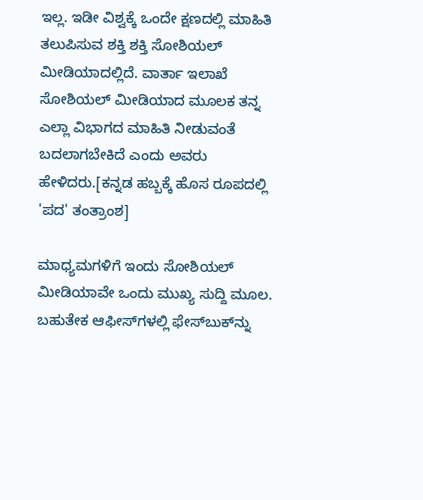ಇಲ್ಲ. ಇಡೀ ವಿಶ್ವಕ್ಕೆ ಒಂದೇ ಕ್ಷಣದಲ್ಲಿ ಮಾಹಿತಿ ತಲುಪಿಸುವ ಶಕ್ತಿ ಶಕ್ತಿ ಸೋಶಿಯಲ್‌ ಮೀಡಿಯಾದಲ್ಲಿದೆ. ವಾರ್ತಾ ಇಲಾಖೆ ಸೋಶಿಯಲ್‌ ಮೀಡಿಯಾದ ಮೂಲಕ ತನ್ನ ಎಲ್ಲಾ ವಿಭಾಗದ ಮಾಹಿತಿ ನೀಡುವಂತೆ ಬದಲಾಗಬೇಕಿದೆ ಎಂದು ಅವರು ಹೇಳಿದರು.[ಕನ್ನಡ ಹಬ್ಬಕ್ಕೆ ಹೊಸ ರೂಪದಲ್ಲಿ 'ಪದ' ತಂತ್ರಾಂಶ]

ಮಾಧ್ಯಮಗಳಿಗೆ ಇಂದು ಸೋಶಿಯಲ್‌ ಮೀಡಿಯಾವೇ ಒಂದು ಮುಖ್ಯ ಸುದ್ದಿ ಮೂಲ. ಬಹುತೇಕ ಆಫೀಸ್‌ಗಳಲ್ಲಿ ಫೇಸ್‌ಬುಕ್‌ನ್ನು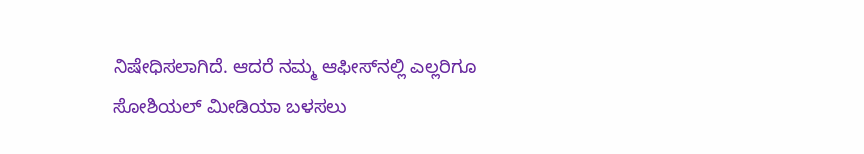ನಿಷೇಧಿಸಲಾಗಿದೆ. ಆದರೆ ನಮ್ಮ ಆಫೀಸ್‌‌ನಲ್ಲಿ ಎಲ್ಲರಿಗೂ ಸೋಶಿಯಲ್‌ ಮೀಡಿಯಾ ಬಳಸಲು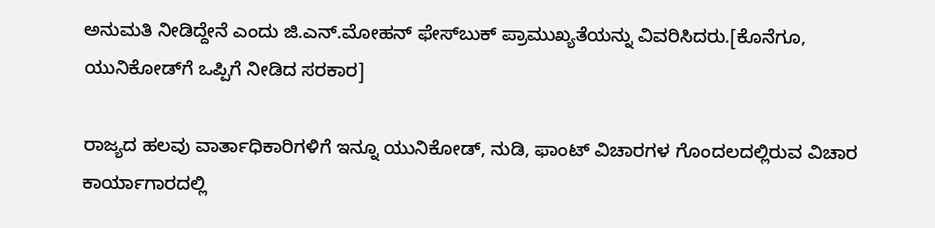ಅನುಮತಿ ನೀಡಿದ್ದೇನೆ ಎಂದು ಜಿ.ಎನ್‌.ಮೋಹನ್‌ ಫೇಸ್‌‌ಬುಕ್‌ ಪ್ರಾಮುಖ್ಯತೆಯನ್ನು ವಿವರಿಸಿದರು.[ಕೊನೆಗೂ, ಯುನಿಕೋಡ್‌ಗೆ ಒಪ್ಪಿಗೆ ನೀಡಿದ ಸರಕಾರ]

ರಾಜ್ಯದ ಹಲವು ವಾರ್ತಾಧಿಕಾರಿಗಳಿಗೆ ಇನ್ನೂ ಯುನಿಕೋಡ್‌, ನುಡಿ, ಫಾಂಟ್‌ ವಿಚಾರಗಳ ಗೊಂದಲದಲ್ಲಿರುವ ವಿಚಾರ ಕಾರ್ಯಾಗಾರದಲ್ಲಿ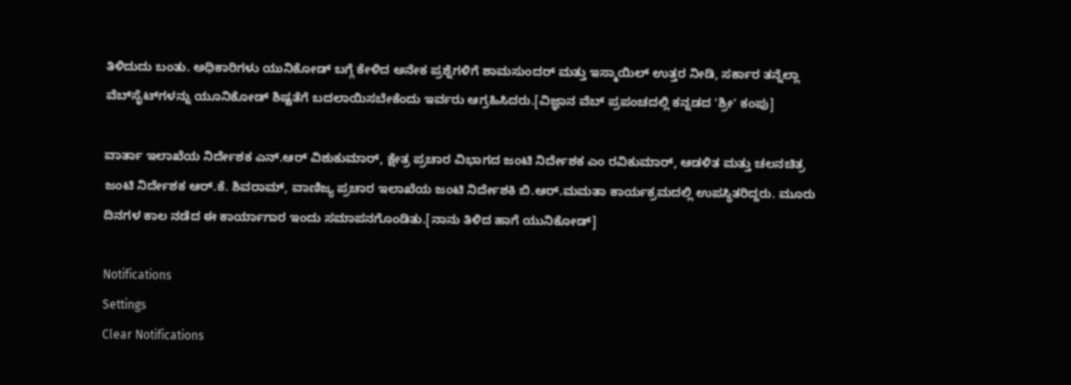ತಿಳಿದುದು ಬಂತು. ಅಧಿಕಾರಿಗಳು ಯುನಿಕೋಡ್‌ ಬಗ್ಗೆ ಕೇಳಿದ ಅನೇಕ ಪ್ರಶ್ನೆಗಳಿಗೆ ಶಾಮಸುಂದರ್‌ ಮತ್ತು ಇಸ್ಮಾಯಿಲ್‌ ಉತ್ತರ ನೀಡಿ, ಸರ್ಕಾರ ತನ್ನೆಲ್ಲಾ ವೆಬ್‌ಸೈಟ್‌ಗಳನ್ನು ಯೂನಿಕೋಡ್‌ ಶಿಷ್ಟತೆಗೆ ಬದಲಾಯಿಸಬೇಕೆಂದು ಇರ್ವರು ಆಗ್ರಹಿಸಿದರು.[ವಿಜ್ಞಾನ ವೆಬ್ ಪ್ರಪಂಚದಲ್ಲಿ ಕನ್ನಡದ 'ಶ್ರೀ' ಕಂಪು]

ವಾರ್ತಾ ಇಲಾಖೆಯ ನಿರ್ದೇಶಕ ಎನ್‌.ಆರ್‌‌ ವಿಶುಕುಮಾರ್‌, ಕ್ಷೇತ್ರ ಪ್ರಚಾರ ವಿಭಾಗದ ಜಂಟಿ ನಿರ್ದೇಶಕ ಎಂ ರವಿಕುಮಾರ್‌, ಆಡಳಿತ ಮತ್ತು ಚಲನಚಿತ್ರ ಜಂಟಿ ನಿರ್ದೇಶಕ ಆರ್‌.ಕೆ. ಶಿವರಾಮ್‌‌, ವಾಣಿಜ್ಯ ಪ್ರಚಾರ ಇಲಾಖೆಯ ಜಂಟಿ ನಿರ್ದೇಶಕಿ ಬಿ.ಆರ್‌.ಮಮತಾ ಕಾರ್ಯಕ್ರಮದಲ್ಲಿ ಉಪಸ್ಥಿತರಿದ್ದರು. ಮೂರು ದಿನಗಳ ಕಾಲ ನಡೆದ ಈ ಕಾರ್ಯಾಗಾರ ಇಂದು ಸಮಾಪನಗೊಂಡಿತು.[ನಾನು ತಿಳಿದ ಹಾಗೆ ಯುನಿಕೋಡ್]

Notifications
Settings
Clear Notifications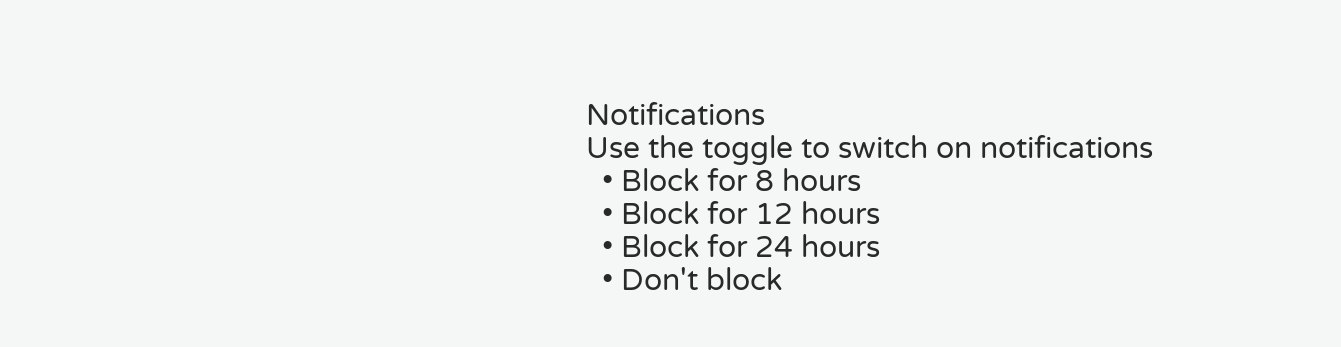Notifications
Use the toggle to switch on notifications
  • Block for 8 hours
  • Block for 12 hours
  • Block for 24 hours
  • Don't block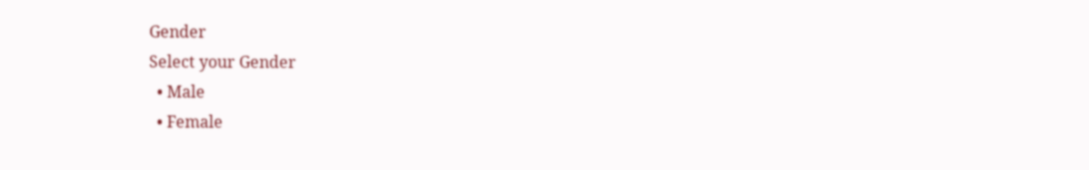Gender
Select your Gender
  • Male
  • Female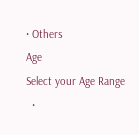• Others
Age
Select your Age Range
  •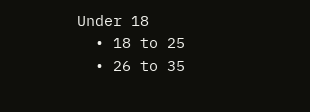Under 18
  • 18 to 25
  • 26 to 35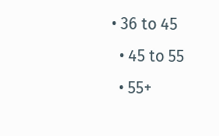• 36 to 45
  • 45 to 55
  • 55+